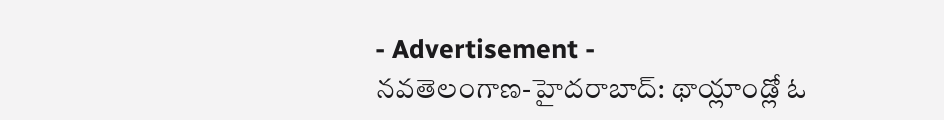- Advertisement -
నవతెలంగాణ-హైదరాబాద్: థాయ్లాండ్లో ఓ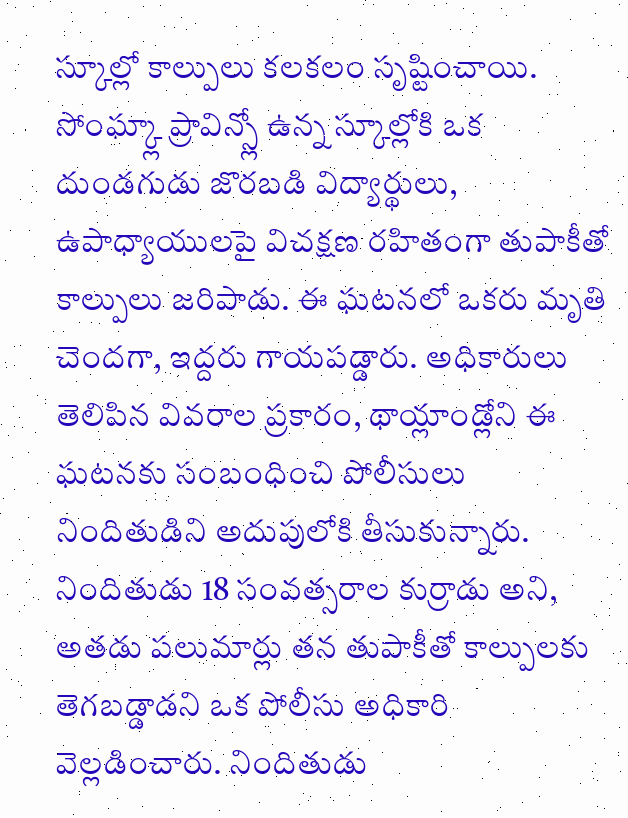స్కూల్లో కాల్పులు కలకలం సృష్టించాయి. సోంఘ్క్లా ప్రావిన్స్లో ఉన్న స్కూల్లోకి ఒక దుండగుడు జొరబడి విద్యార్థులు, ఉపాధ్యాయులపై విచక్షణ రహితంగా తుపాకీతో కాల్పులు జరిపాడు. ఈ ఘటనలో ఒకరు మృతి చెందగా, ఇద్దరు గాయపడ్డారు. అధికారులు తెలిపిన వివరాల ప్రకారం, థాయ్లాండ్లోని ఈ ఘటనకు సంబంధించి పోలీసులు నిందితుడిని అదుపులోకి తీసుకున్నారు. నిందితుడు 18 సంవత్సరాల కుర్రాడు అని, అతడు పలుమార్లు తన తుపాకీతో కాల్పులకు తెగబడ్డాడని ఒక పోలీసు అధికారి వెల్లడించారు. నిందితుడు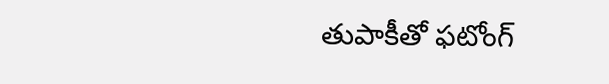తుపాకీతో ఫటోంగ్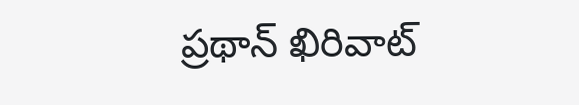ప్రథాన్ ఖిరివాట్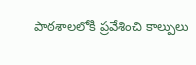పాఠశాలలోకి ప్రవేశించి కాల్పులు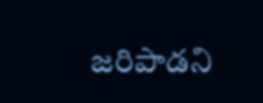జరిపాడని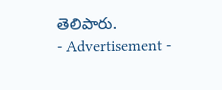తెలిపారు.
- Advertisement -